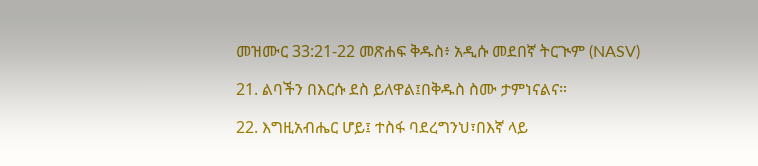መዝሙር 33:21-22 መጽሐፍ ቅዱስ፥ አዲሱ መደበኛ ትርጒም (NASV)

21. ልባችን በእርሱ ደስ ይለዋል፤በቅዱስ ስሙ ታምነናልና።

22. እግዚአብሔር ሆይ፤ ተስፋ ባደረግንህ፣በእኛ ላይ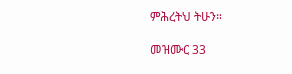ምሕረትህ ትሁን።

መዝሙር 33